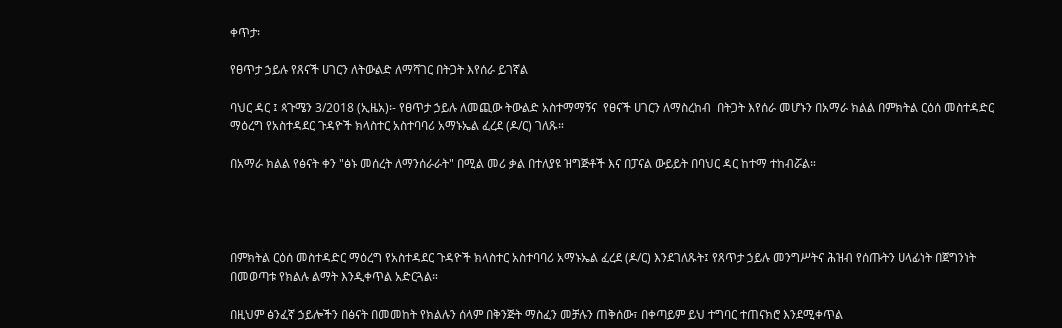ቀጥታ፡

የፀጥታ ኃይሉ የጸናች ሀገርን ለትውልድ ለማሻገር በትጋት እየሰራ ይገኛል

ባህር ዳር ፤ ጳጉሜን 3/2018 (ኢዜአ)፡- የፀጥታ ኃይሉ ለመጪው ትውልድ አስተማማኝና  የፀናች ሀገርን ለማስረከብ  በትጋት እየሰራ መሆኑን በአማራ ክልል በምክትል ርዕሰ መስተዳድር ማዕረግ የአስተዳደር ጉዳዮች ክላስተር አስተባባሪ አማኑኤል ፈረደ (ዶ/ር) ገለጹ።

በአማራ ክልል የፅናት ቀን "ፅኑ መሰረት ለማንሰራራት" በሚል መሪ ቃል በተለያዩ ዝግጅቶች እና በፓናል ውይይት በባህር ዳር ከተማ ተከብሯል።




በምክትል ርዕሰ መስተዳድር ማዕረግ የአስተዳደር ጉዳዮች ክላስተር አስተባባሪ አማኑኤል ፈረደ (ዶ/ር) እንደገለጹት፤ የጸጥታ ኃይሉ መንግሥትና ሕዝብ የሰጡትን ሀላፊነት በጀግንነት በመወጣቱ የክልሉ ልማት እንዲቀጥል አድርጓል።

በዚህም ፅንፈኛ ኃይሎችን በፅናት በመመከት የክልሉን ሰላም በቅንጅት ማስፈን መቻሉን ጠቅሰው፣ በቀጣይም ይህ ተግባር ተጠናክሮ እንደሚቀጥል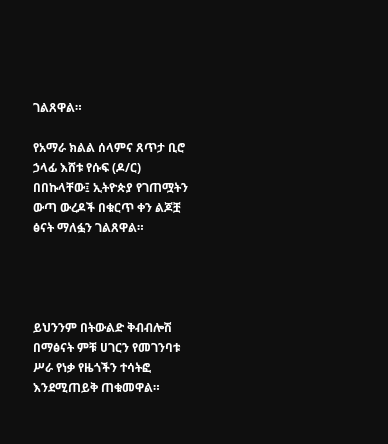ገልጸዋል።

የአማራ ክልል ሰላምና ጸጥታ ቢሮ ኃላፊ እሸቱ የሱፍ (ዶ/ር) በበኩላቸው፤ ኢትዮጵያ የገጠሟትን ውጣ ውረዶች በቁርጥ ቀን ልጆቿ ፅናት ማለፏን ገልጸዋል።




ይህንንም በትውልድ ቅብብሎሽ በማፅናት ምቹ ሀገርን የመገንባቱ ሥራ የነቃ የዜጎችን ተሳትፎ እንደሚጠይቅ ጠቁመዋል።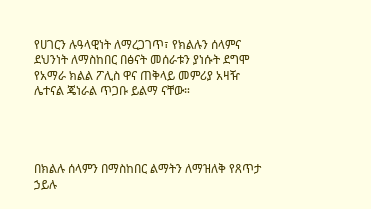የሀገርን ሉዓላዊነት ለማረጋገጥ፣ የክልሉን ሰላምና ደህንነት ለማስከበር በፅናት መሰራቱን ያነሱት ደግሞ የአማራ ክልል ፖሊስ ዋና ጠቅላይ መምሪያ አዛዥ ሌተናል ጄነራል ጥጋቡ ይልማ ናቸው።




በክልሉ ሰላምን በማስከበር ልማትን ለማዝለቅ የጸጥታ ኃይሉ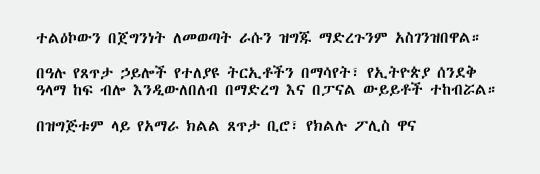ተልዕኮውን በጀግንነት ለመወጣት ራሱን ዝግጁ ማድረጉንም አስገንዝበዋል።

በዓሉ የጸጥታ ኃይሎች የተለያዩ ትርኢቶችን በማሳየት፣ የኢትዮጵያ ሰንደቅ ዓላማ ከፍ ብሎ እንዲውለበለብ በማድረግ እና በፓናል ውይይቶች ተከብሯል።

በዝግጅቱም ላይ የአማራ ክልል ጸጥታ ቢሮ፣ የክልሉ ፖሊስ ዋና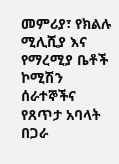መምሪያ፣ የክልሉ ሚሊሺያ እና የማረሚያ ቤቶች ኮሚሽን ሰራተኞችና የጸጥታ አባላት በጋራ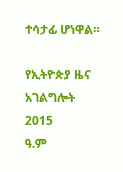ተሳታፊ ሆነዋል።

የኢትዮጵያ ዜና አገልግሎት
2015
ዓ.ም